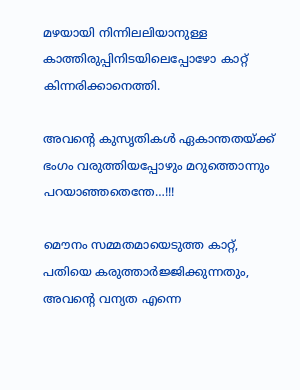മഴയായി നിന്നിലലിയാനുള്ള കാത്തിരുപ്പിനിടയിലെപ്പോഴോ കാറ്റ് കിന്നരിക്കാനെത്തി.

അവന്റെ കുസൃതികൾ ഏകാന്തതയ്ക്ക് ഭംഗം വരുത്തിയപ്പോഴും മറുത്തൊന്നും പറയാഞ്ഞതെന്തേ…!!!

മൌനം സമ്മതമായെടുത്ത കാറ്റ്, പതിയെ കരുത്താർജ്ജിക്കുന്നതും, അവന്റെ വന്യത എന്നെ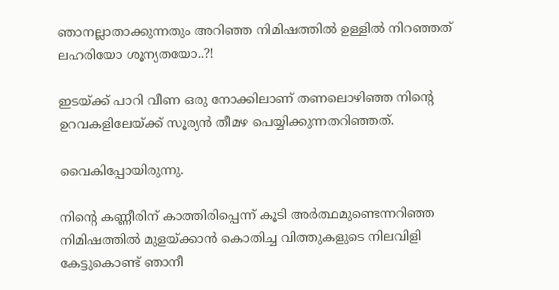ഞാനല്ലാതാക്കുന്നതും അറിഞ്ഞ നിമിഷത്തിൽ ഉള്ളിൽ നിറഞ്ഞത് ലഹരിയോ ശൂന്യതയോ..?!

ഇടയ്ക്ക് പാറി വീണ ഒരു നോക്കിലാണ് തണലൊഴിഞ്ഞ നിന്റെ ഉറവകളിലേയ്ക്ക് സൂര്യൻ തീമഴ പെയ്യിക്കുന്നതറിഞ്ഞത്.

വൈകിപ്പോയിരുന്നു.

നിന്റെ കണ്ണീരിന് കാത്തിരിപ്പെന്ന് കൂടി അർത്ഥമുണ്ടെന്നറിഞ്ഞ നിമിഷത്തിൽ മുളയ്ക്കാൻ കൊതിച്ച വിത്തുകളുടെ നിലവിളി കേട്ടുകൊണ്ട് ഞാനീ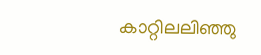കാറ്റിലലിഞ്ഞു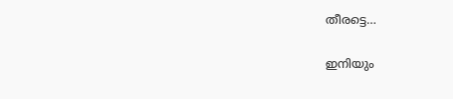തീരട്ടെ…

ഇനിയും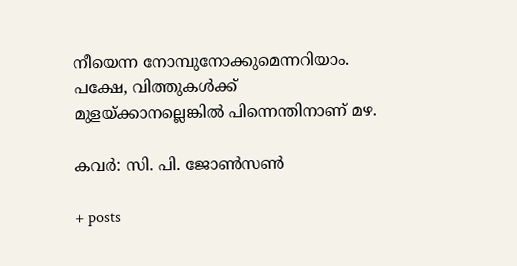നീയെന്ന നോമ്പുനോക്കുമെന്നറിയാം. പക്ഷേ, വിത്തുകൾക്ക് മുളയ്ക്കാനല്ലെങ്കിൽ പിന്നെന്തിനാണ് മഴ.

കവര്‍: സി. പി. ജോണ്‍സണ്‍

+ posts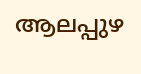ആലപ്പുഴ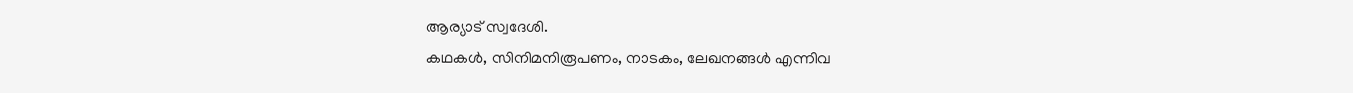ആര്യാട് സ്വദേശി.
കഥകൾ, സിനിമനിരൂപണം, നാടകം, ലേഖനങ്ങൾ എന്നിവ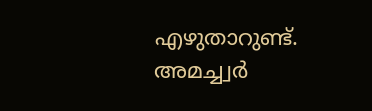എഴുതാറുണ്ട്. അമച്ച്വർ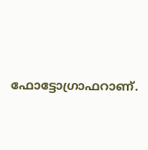ഫോട്ടോഗ്രാഫറാണ്.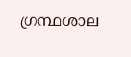ഗ്രന്ഥശാല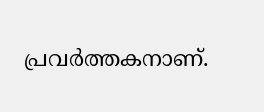പ്രവർത്തകനാണ്.